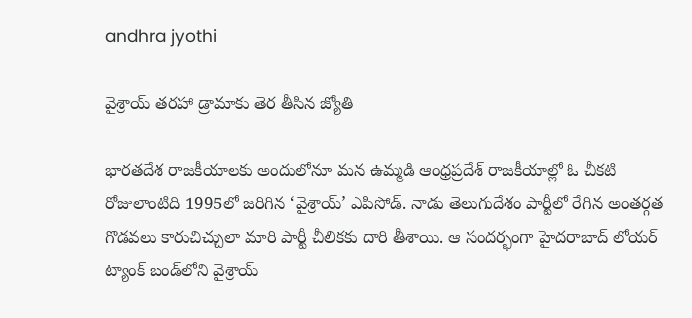andhra jyothi

వైశ్రాయ్‌ తరహా డ్రామాకు తెర తీసిన జ్యోతి

భారతదేశ రాజకీయాలకు అందులోనూ మన ఉమ్మడి ఆంధ్రప్రదేశ్‌ రాజకీయాల్లో ఓ చీకటి రోజులాంటిది 1995లో జరిగిన ‘వైశ్రాయ్‌’ ఎపిసోడ్‌. నాడు తెలుగుదేశం పార్టీలో రేగిన అంతర్గత గొడవలు కారుచిచ్చులా మారి పార్టీ చీలికకు దారి తీశాయి. ఆ సందర్భంగా హైదరాబాద్‌ లోయర్‌ ట్యాంక్‌ బండ్‌లోని వైశ్రాయ్‌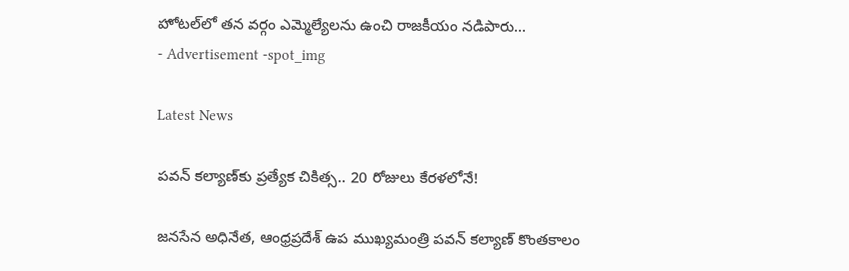హోటల్‌లో తన వర్గం ఎమ్మెల్యేలను ఉంచి రాజకీయం నడిపారు...
- Advertisement -spot_img

Latest News

పవన్ కల్యాణ్‌కు ప్రత్యేక చికిత్స.. 20 రోజులు కేరళలోనే!

జనసేన అధినేత, ఆంధ్రప్రదేశ్ ఉప ముఖ్యమంత్రి పవన్ కల్యాణ్ కొంతకాలం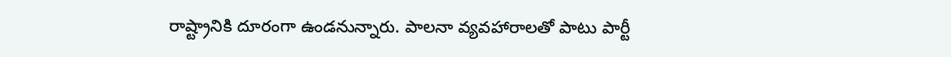రాష్ట్రానికి దూరంగా ఉండనున్నారు. పాలనా వ్యవహారాలతో పాటు పార్టీ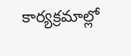కార్యక్రమాల్లో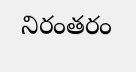నిరంతరం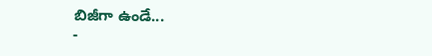బిజీగా ఉండే...
-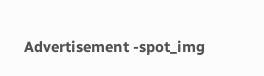Advertisement -spot_img